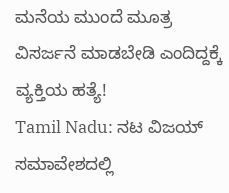ಮನೆಯ ಮುಂದೆ ಮೂತ್ರ ವಿಸರ್ಜನೆ ಮಾಡಬೇಡಿ ಎಂದಿದ್ದಕ್ಕೆ ವ್ಯಕ್ತಿಯ ಹತ್ಯೆ!
Tamil Nadu: ನಟ ವಿಜಯ್ ಸಮಾವೇಶದಲ್ಲಿ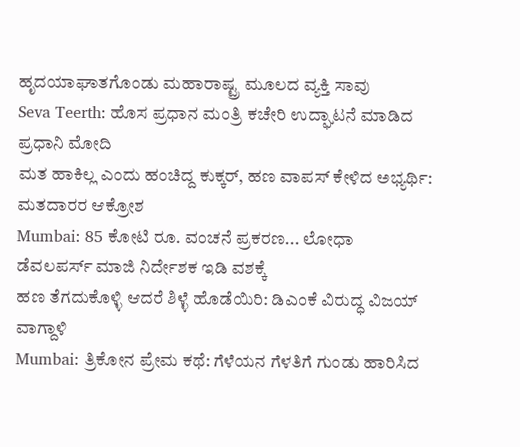ಹೃದಯಾಘಾತಗೊಂಡು ಮಹಾರಾಷ್ಟ್ರ ಮೂಲದ ವ್ಯಕ್ತಿ ಸಾವು
Seva Teerth: ಹೊಸ ಪ್ರಧಾನ ಮಂತ್ರಿ ಕಚೇರಿ ಉದ್ಘಾಟನೆ ಮಾಡಿದ ಪ್ರಧಾನಿ ಮೋದಿ
ಮತ ಹಾಕಿಲ್ಲ ಎಂದು ಹಂಚಿದ್ದ ಕುಕ್ಕರ್, ಹಣ ವಾಪಸ್ ಕೇಳಿದ ಅಭ್ಯರ್ಥಿ: ಮತದಾರರ ಆಕ್ರೋಶ
Mumbai: 85 ಕೋಟಿ ರೂ. ವಂಚನೆ ಪ್ರಕರಣ... ಲೋಧಾ ಡೆವಲಪರ್ಸ್ ಮಾಜಿ ನಿರ್ದೇಶಕ ಇಡಿ ವಶಕ್ಕೆ
ಹಣ ತೆಗದುಕೊಳ್ಳಿ ಆದರೆ ಶಿಳ್ಳೆ ಹೊಡೆಯಿರಿ: ಡಿಎಂಕೆ ವಿರುದ್ಧ ವಿಜಯ್ ವಾಗ್ದಾಳಿ
Mumbai: ತ್ರಿಕೋನ ಪ್ರೇಮ ಕಥೆ: ಗೆಳೆಯನ ಗೆಳತಿಗೆ ಗುಂಡು ಹಾರಿಸಿದ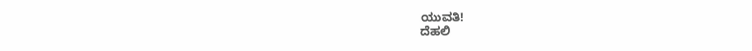ಯುವತಿ!
ದೆಹಲಿ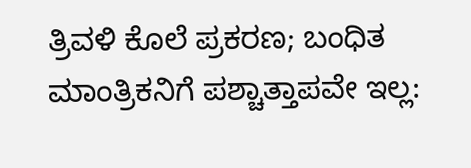ತ್ರಿವಳಿ ಕೊಲೆ ಪ್ರಕರಣ; ಬಂಧಿತ ಮಾಂತ್ರಿಕನಿಗೆ ಪಶ್ಚಾತ್ತಾಪವೇ ಇಲ್ಲ: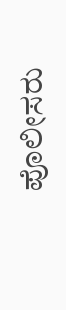ಪೊಲೀಸರು